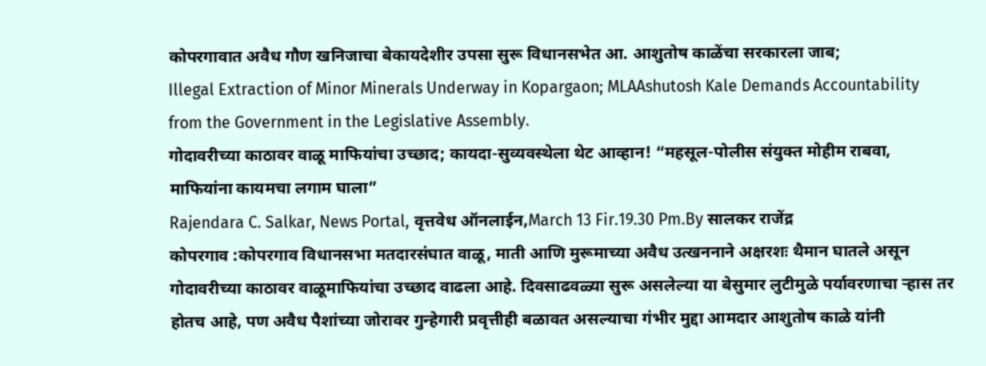कोपरगावात अवैध गौण खनिजाचा बेकायदेशीर उपसा सुरू विधानसभेत आ. आशुतोष काळेंचा सरकारला जाब;
Illegal Extraction of Minor Minerals Underway in Kopargaon; MLAAshutosh Kale Demands Accountability from the Government in the Legislative Assembly.
गोदावरीच्या काठावर वाळू माफियांचा उच्छाद; कायदा-सुव्यवस्थेला थेट आव्हान! “महसूल-पोलीस संयुक्त मोहीम राबवा, माफियांना कायमचा लगाम घाला”
Rajendara C. Salkar, News Portal, वृत्तवेध ऑनलाईन,March 13 Fir.19.30 Pm.By सालकर राजेंद्र
कोपरगाव :कोपरगाव विधानसभा मतदारसंघात वाळू, माती आणि मुरूमाच्या अवैध उत्खननाने अक्षरशः थैमान घातले असून गोदावरीच्या काठावर वाळूमाफियांचा उच्छाद वाढला आहे. दिवसाढवळ्या सुरू असलेल्या या बेसुमार लुटीमुळे पर्यावरणाचा ऱ्हास तर होतच आहे, पण अवैध पैशांच्या जोरावर गुन्हेगारी प्रवृत्तीही बळावत असल्याचा गंभीर मुद्दा आमदार आशुतोष काळे यांनी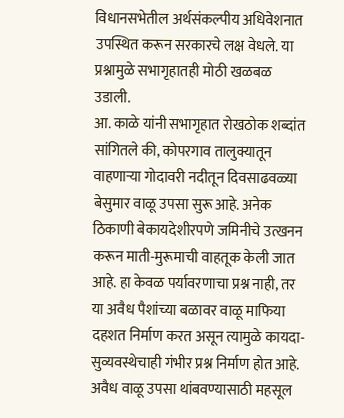विधानसभेतील अर्थसंकल्पीय अधिवेशनात उपस्थित करून सरकारचे लक्ष वेधले. या प्रश्नामुळे सभागृहातही मोठी खळबळ उडाली.
आ. काळे यांनी सभागृहात रोखठोक शब्दांत सांगितले की, कोपरगाव तालुक्यातून वाहणाऱ्या गोदावरी नदीतून दिवसाढवळ्या बेसुमार वाळू उपसा सुरू आहे. अनेक ठिकाणी बेकायदेशीरपणे जमिनीचे उत्खनन करून माती-मुरूमाची वाहतूक केली जात आहे. हा केवळ पर्यावरणाचा प्रश्न नाही, तर या अवैध पैशांच्या बळावर वाळू माफिया दहशत निर्माण करत असून त्यामुळे कायदा-सुव्यवस्थेचाही गंभीर प्रश्न निर्माण होत आहे.
अवैध वाळू उपसा थांबवण्यासाठी महसूल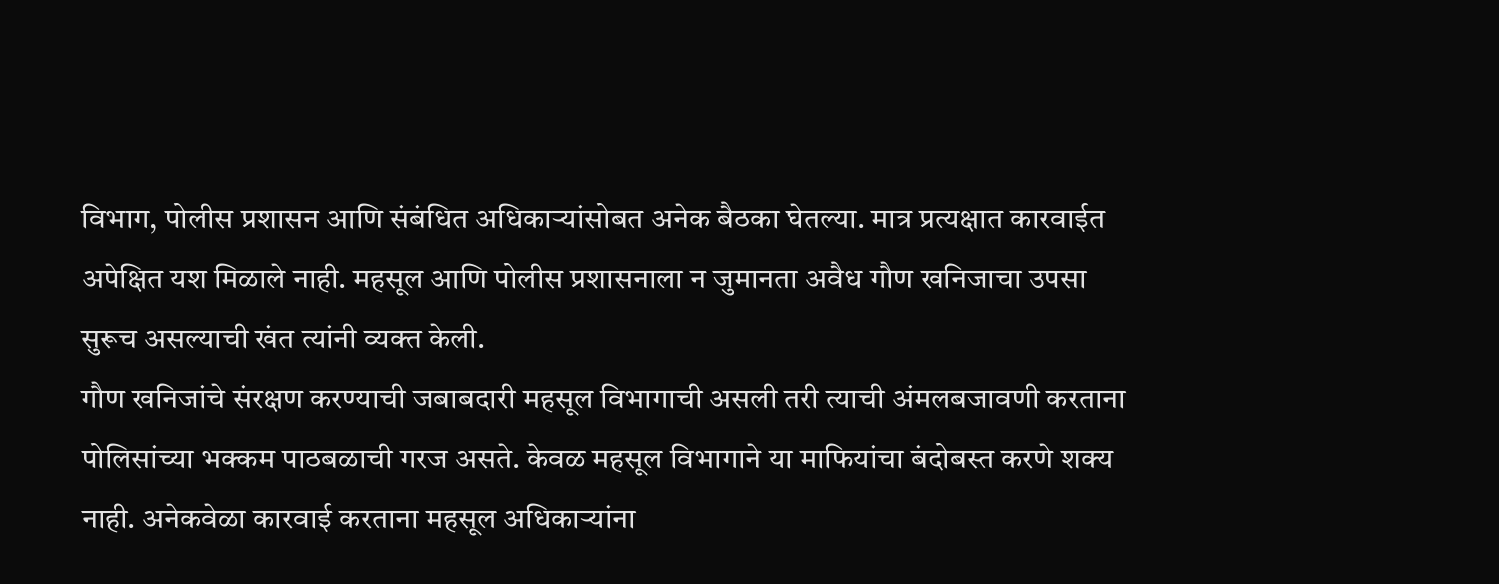विभाग, पोलीस प्रशासन आणि संबंधित अधिकाऱ्यांसोबत अनेक बैठका घेतल्या. मात्र प्रत्यक्षात कारवाईत अपेक्षित यश मिळाले नाही. महसूल आणि पोलीस प्रशासनाला न जुमानता अवैध गौण खनिजाचा उपसा सुरूच असल्याची खंत त्यांनी व्यक्त केली.
गौण खनिजांचे संरक्षण करण्याची जबाबदारी महसूल विभागाची असली तरी त्याची अंमलबजावणी करताना पोलिसांच्या भक्कम पाठबळाची गरज असते. केवळ महसूल विभागाने या माफियांचा बंदोबस्त करणे शक्य नाही. अनेकवेळा कारवाई करताना महसूल अधिकाऱ्यांना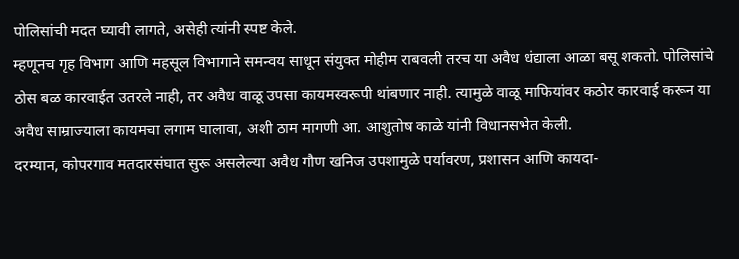पोलिसांची मदत घ्यावी लागते, असेही त्यांनी स्पष्ट केले.
म्हणूनच गृह विभाग आणि महसूल विभागाने समन्वय साधून संयुक्त मोहीम राबवली तरच या अवैध धंद्याला आळा बसू शकतो. पोलिसांचे ठोस बळ कारवाईत उतरले नाही, तर अवैध वाळू उपसा कायमस्वरूपी थांबणार नाही. त्यामुळे वाळू माफियांवर कठोर कारवाई करून या अवैध साम्राज्याला कायमचा लगाम घालावा, अशी ठाम मागणी आ. आशुतोष काळे यांनी विधानसभेत केली.
दरम्यान, कोपरगाव मतदारसंघात सुरू असलेल्या अवैध गौण खनिज उपशामुळे पर्यावरण, प्रशासन आणि कायदा-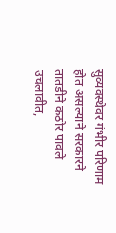सुव्यवस्थेवर गंभीर परिणाम होत असल्याने सरकारने तातडीने कठोर पावले उचलावीत,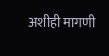अशीही मागणी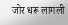जोर धरू लागली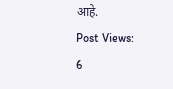आहे.
Post Views:
6